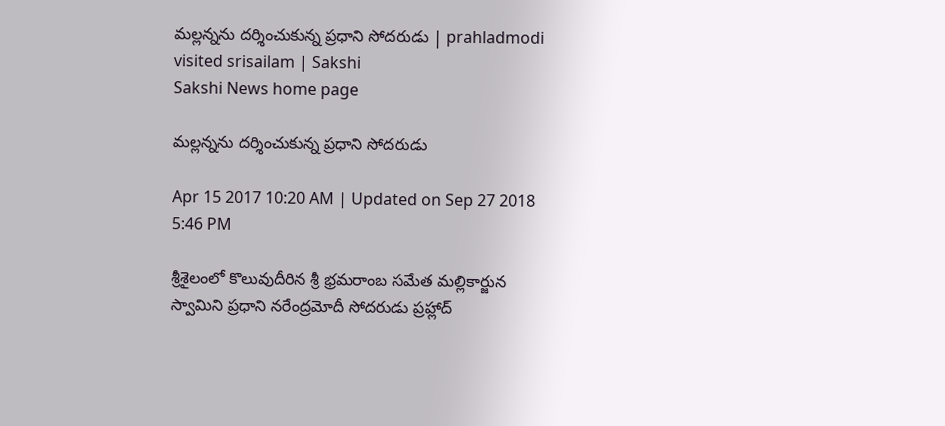మల్లన్నను దర్శించుకున్న ప్రధాని సోదరుడు | prahladmodi visited srisailam | Sakshi
Sakshi News home page

మల్లన్నను దర్శించుకున్న ప్రధాని సోదరుడు

Apr 15 2017 10:20 AM | Updated on Sep 27 2018 5:46 PM

శ్రీశైలంలో కొలువుదీరిన శ్రీ భ్రమరాంబ సమేత మల్లికార్జున స్వామిని ప్రధాని నరేంద్రమోదీ సోదరుడు ప్రహ్లాద్‌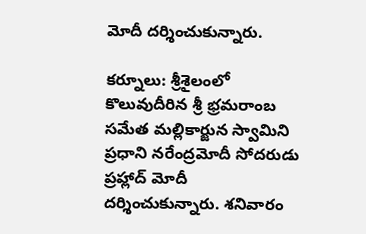మోదీ దర్శించుకున్నారు.

కర్నూలు: శ్రీశైలంలో కొలువుదీరిన శ్రీ భ్రమరాంబ సమేత మల్లికార్జున స్వామిని ప్రధాని నరేంద్రమోదీ సోదరుడు ప్రహ్లాద్‌ మోదీ దర్శించుకున్నారు. శనివారం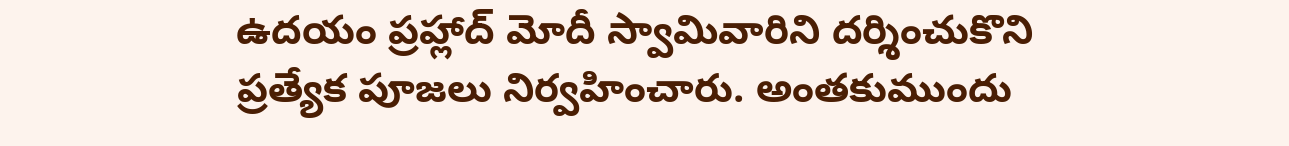ఉదయం ప్రహ్లాద్ మోదీ స్వామివారిని దర్శించుకొని ప్రత్యేక పూజలు నిర్వహించారు. అంతకుముందు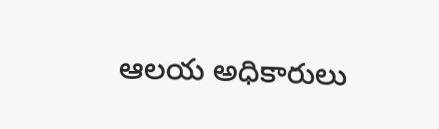ఆలయ అధికారులు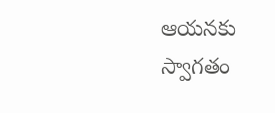ఆయనకు స్వాగతం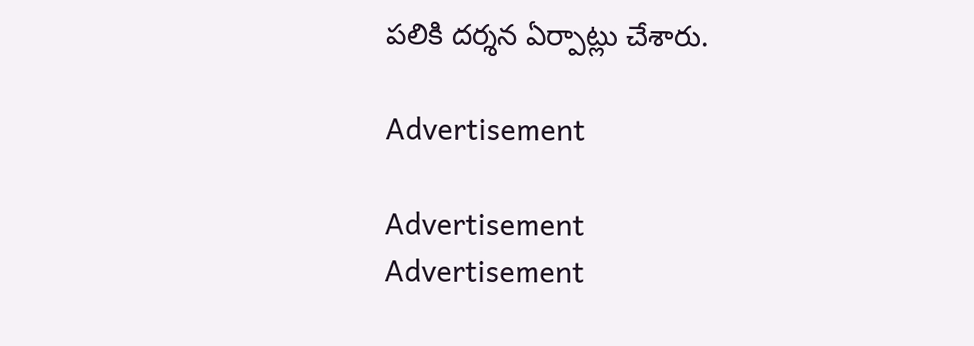పలికి దర్శన ఏర్పాట్లు చేశారు.

Advertisement

Advertisement
Advertisement